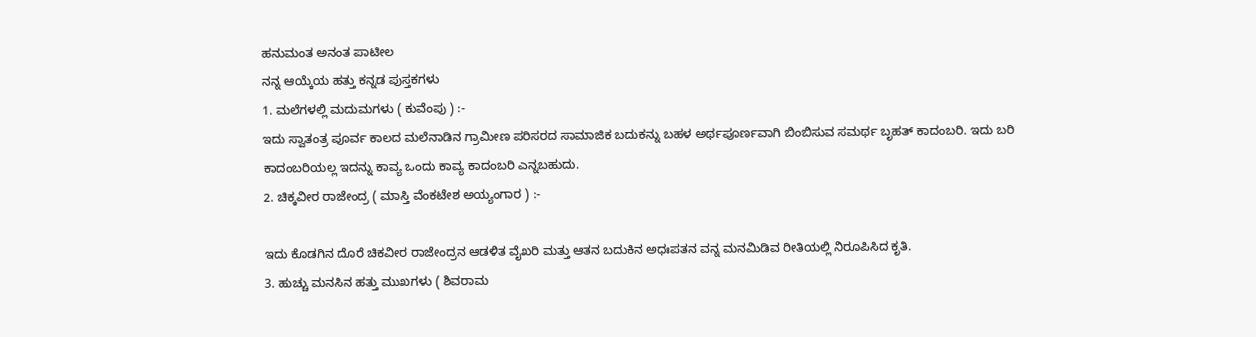ಹನುಮಂತ ಅನಂತ ಪಾಟೀಲ
ನನ್ನ ಆಯ್ಕೆಯ ಹತ್ತು ಕನ್ನಡ ಪುಸ್ತಕಗಳು
1. ಮಲೆಗಳಲ್ಲಿ ಮದುಮಗಳು ( ಕುವೆಂಪು ) :-
ಇದು ಸ್ವಾತಂತ್ರ ಪೂರ್ವ ಕಾಲದ ಮಲೆನಾಡಿನ ಗ್ರಾಮೀಣ ಪರಿಸರದ ಸಾಮಾಜಿಕ ಬದುಕನ್ನು ಬಹಳ ಅರ್ಥಪೂರ್ಣವಾಗಿ ಬಿಂಬಿಸುವ ಸಮರ್ಥ ಬೃಹತ್ ಕಾದಂಬರಿ. ಇದು ಬರಿ ಕಾದಂಬರಿಯಲ್ಲ ಇದನ್ನು ಕಾವ್ಯ ಒಂದು ಕಾವ್ಯ ಕಾದಂಬರಿ ಎನ್ನಬಹುದು.
2. ಚಿಕ್ಕವೀರ ರಾಜೇಂದ್ರ ( ಮಾಸ್ತಿ ವೆಂಕಟೇಶ ಅಯ್ಯಂಗಾರ ) :-

ಇದು ಕೊಡಗಿನ ದೊರೆ ಚಿಕವೀರ ರಾಜೇಂದ್ರನ ಆಡಳಿತ ವೈಖರಿ ಮತ್ತು ಆತನ ಬದುಕಿನ ಅಧಃಪತನ ವನ್ನ ಮನಮಿಡಿವ ರೀತಿಯಲ್ಲಿ ನಿರೂಪಿಸಿದ ಕೃತಿ.
3. ಹುಚ್ಚು ಮನಸಿನ ಹತ್ತು ಮುಖಗಳು ( ಶಿವರಾಮ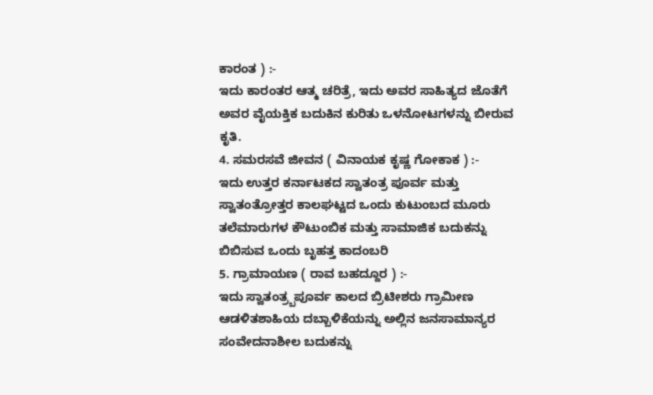ಕಾರಂತ ) :-
ಇದು ಕಾರಂತರ ಆತ್ಮ ಚರಿತ್ರೆ, ಇದು ಅವರ ಸಾಹಿತ್ಯದ ಜೊತೆಗೆ ಅವರ ವೈಯಕ್ತಿಕ ಬದುಕಿನ ಕುರಿತು ಒಳನೋಟಗಳನ್ನು ಬೀರುವ ಕೃತಿ.
4. ಸಮರಸವೆ ಜೀವನ ( ವಿನಾಯಕ ಕೃಷ್ಣ ಗೋಕಾಕ ) :-
ಇದು ಉತ್ತರ ಕರ್ನಾಟಕದ ಸ್ವಾತಂತ್ರ ಪೂರ್ವ ಮತ್ತು ಸ್ವಾತಂತ್ರೋತ್ತರ ಕಾಲಘಟ್ಟದ ಒಂದು ಕುಟುಂಬದ ಮೂರು ತಲೆಮಾರುಗಳ ಕೌಟುಂಬಿಕ ಮತ್ತು ಸಾಮಾಜಿಕ ಬದುಕನ್ನು ಬಿಬಿಸುವ ಒಂದು ಬೃಹತ್ತ ಕಾದಂಬರಿ
5. ಗ್ರಾಮಾಯಣ ( ರಾವ ಬಹದ್ದೂರ ) :-
ಇದು ಸ್ವಾತಂತ್ರ್ಬಪೂರ್ವ ಕಾಲದ ಬ್ರಿಟೀಶರು ಗ್ರಾಮೀಣ ಆಡಳಿತಶಾಹಿಯ ದಬ್ಬಾಳಿಕೆಯನ್ನು ಅಲ್ಲಿನ ಜನಸಾಮಾನ್ಯರ ಸಂವೇದನಾಶೀಲ ಬದುಕನ್ನು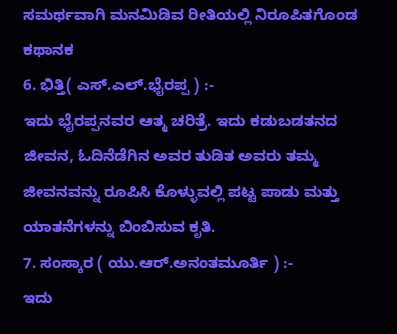ಸಮರ್ಥವಾಗಿ ಮನಮಿಡಿವ ರೀತಿಯಲ್ಲಿ ನಿರೂಪಿತಗೊಂಡ ಕಥಾನಕ
6. ಭಿತ್ತಿ( ಎಸ್.ಎಲ್.ಭೈರಪ್ಪ ) :-
ಇದು ಭೈರಪ್ಪನವರ ಆತ್ಮ ಚರಿತ್ರೆ. ಇದು ಕಡುಬಡತನದ ಜೀವನ, ಓದಿನೆಡೆಗಿನ ಅವರ ತುಡಿತ ಅವರು ತಮ್ಮ ಜೀವನವನ್ನು ರೂಪಿಸಿ ಕೊಳ್ಳುವಲ್ಲಿ ಪಟ್ಟ ಪಾಡು ಮತ್ತು ಯಾತನೆಗಳನ್ನು ಬಿಂಬಿಸುವ ಕೃತಿ.
7. ಸಂಸ್ಕಾರ ( ಯು.ಆರ್.ಅನಂತಮೂರ್ತಿ ) :-
ಇದು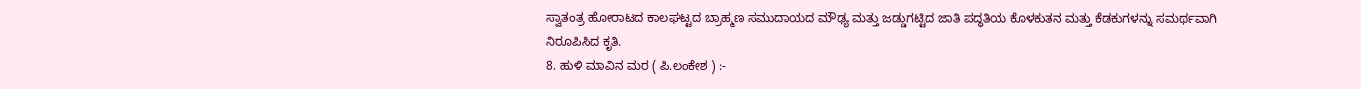ಸ್ವಾತಂತ್ರ ಹೋರಾಟದ ಕಾಲಘಟ್ಟದ ಬ್ರಾಹ್ಮಣ ಸಮುದಾಯದ ಮೌಢ್ಯ ಮತ್ತು ಜಡ್ಡುಗಟ್ಟಿದ ಜಾತಿ ಪದ್ಧತಿಯ ಕೊಳಕುತನ ಮತ್ತು ಕೆಡಕುಗಳನ್ನು ಸಮರ್ಥವಾಗಿ ನಿರೂಪಿಸಿದ ಕೃತಿ.
8. ಹುಳಿ ಮಾವಿನ ಮರ ( ಪಿ.ಲಂಕೇಶ ) :-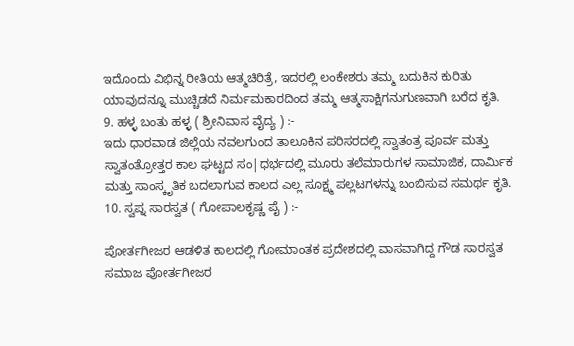ಇದೊಂದು ವಿಭಿನ್ನ ರೀತಿಯ ಆತ್ಮಚಿರಿತ್ರೆ, ಇದರಲ್ಲಿ ಲಂಕೇಶರು ತಮ್ಮ ಬದುಕಿನ ಕುರಿತು ಯಾವುದನ್ನೂ ಮುಚ್ಚಿಡದೆ ನಿರ್ಮಮಕಾರದಿಂದ ತಮ್ಮ ಆತ್ಮಸಾಕ್ಷಿಗನುಗುಣವಾಗಿ ಬರೆದ ಕೃತಿ.
9. ಹಳ್ಳ ಬಂತು ಹಳ್ಳ ( ಶ್ರೀನಿವಾಸ ವೈದ್ಯ ) :-
ಇದು ಧಾರವಾಡ ಜಿಲ್ಲೆಯ ನವಲಗುಂದ ತಾಲೂಕಿನ ಪರಿಸರದಲ್ಲಿ ಸ್ವಾತಂತ್ರ ಪೂರ್ವ ಮತ್ತು ಸ್ವಾತಂತ್ರೋತ್ತರ ಕಾಲ ಘಟ್ಟದ ಸಂ|ಧರ್ಭದಲ್ಲಿ ಮೂರು ತಲೆಮಾರುಗಳ ಸಾಮಾಜಿಕ, ದಾರ್ಮಿಕ ಮತ್ತು ಸಾಂಸ್ಕೃತಿಕ ಬದಲಾಗುವ ಕಾಲದ ಎಲ್ಲ ಸೂಕ್ಷ್ಮ ಪಲ್ಲಟಗಳನ್ನು ಬಂಬಿಸುವ ಸಮರ್ಥ ಕೃತಿ.
10. ಸ್ವಪ್ನ ಸಾರಸ್ವತ ( ಗೋಪಾಲಕೃಷ್ಣ ಪೈ ) :-

ಪೋರ್ತಗೀಜರ ಆಡಳಿತ ಕಾಲದಲ್ಲಿ ಗೋಮಾಂತಕ ಪ್ರದೇಶದಲ್ಲಿ ವಾಸವಾಗಿದ್ದ ಗೌಡ ಸಾರಸ್ವತ ಸಮಾಜ ಪೋರ್ತಗೀಜರ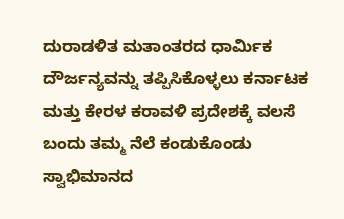ದುರಾಡಳಿತ ಮತಾಂತರದ ಧಾರ್ಮಿಕ ದೌರ್ಜನ್ಯವನ್ನು ತಪ್ಪಿಸಿಕೊಳ್ಳಲು ಕರ್ನಾಟಕ ಮತ್ತು ಕೇರಳ ಕರಾವಳಿ ಪ್ರದೇಶಕ್ಕೆ ವಲಸೆ ಬಂದು ತಮ್ಮ ನೆಲೆ ಕಂಡುಕೊಂಡು ಸ್ವಾಭಿಮಾನದ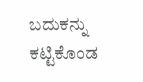ಬದುಕನ್ನು ಕಟ್ಟಿಕೊಂಡ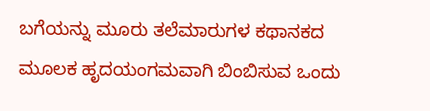ಬಗೆಯನ್ನು ಮೂರು ತಲೆಮಾರುಗಳ ಕಥಾನಕದ ಮೂಲಕ ಹೃದಯಂಗಮವಾಗಿ ಬಿಂಬಿಸುವ ಒಂದು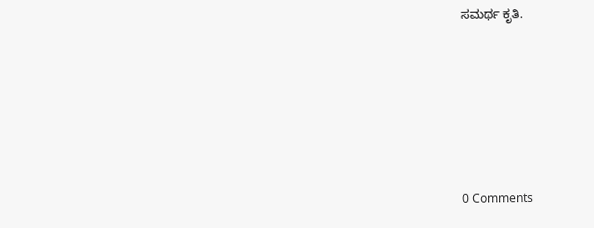ಸಮರ್ಥ ಕೃತಿ.






0 Comments